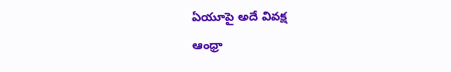ఏయూపై అదే వివక్ష
ఆంధ్రా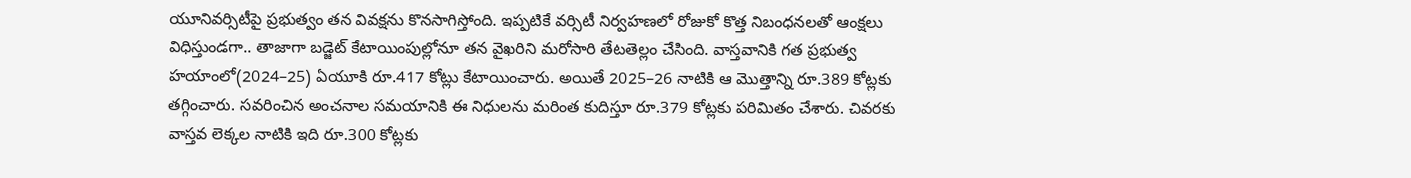యూనివర్సిటీపై ప్రభుత్వం తన వివక్షను కొనసాగిస్తోంది. ఇప్పటికే వర్సిటీ నిర్వహణలో రోజుకో కొత్త నిబంధనలతో ఆంక్షలు విధిస్తుండగా.. తాజాగా బడ్జెట్ కేటాయింపుల్లోనూ తన వైఖరిని మరోసారి తేటతెల్లం చేసింది. వాస్తవానికి గత ప్రభుత్వ హయాంలో(2024–25) ఏయూకి రూ.417 కోట్లు కేటాయించారు. అయితే 2025–26 నాటికి ఆ మొత్తాన్ని రూ.389 కోట్లకు తగ్గించారు. సవరించిన అంచనాల సమయానికి ఈ నిధులను మరింత కుదిస్తూ రూ.379 కోట్లకు పరిమితం చేశారు. చివరకు వాస్తవ లెక్కల నాటికి ఇది రూ.300 కోట్లకు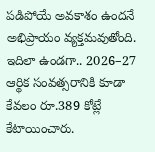పడిపోయే అవకాశం ఉందనే అభిప్రాయం వ్యక్తమవుతోంది. ఇదిలా ఉండగా.. 2026–27 ఆర్థిక సంవత్సరానికి కూడా కేవలం రూ.389 కోట్లే కేటాయించారు.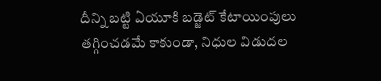దీన్ని బట్టి ఏయూకి బడ్జెట్ కేటాయింపులు తగ్గించడమే కాకుండా, నిధుల విడుదల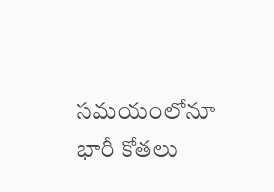సమయంలోనూ భారీ కోతలు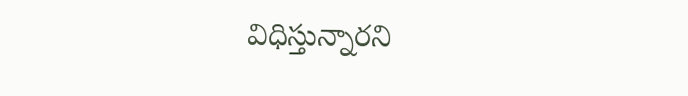విధిస్తున్నారని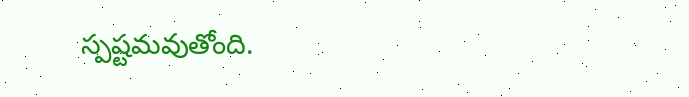స్పష్టమవుతోంది.